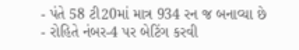- પંતે 58 ટી20માં માત્ર 934 રન જ બનાવ્યા છે
- રોહિતે નંબર-4 પર બેટિંગ કરવી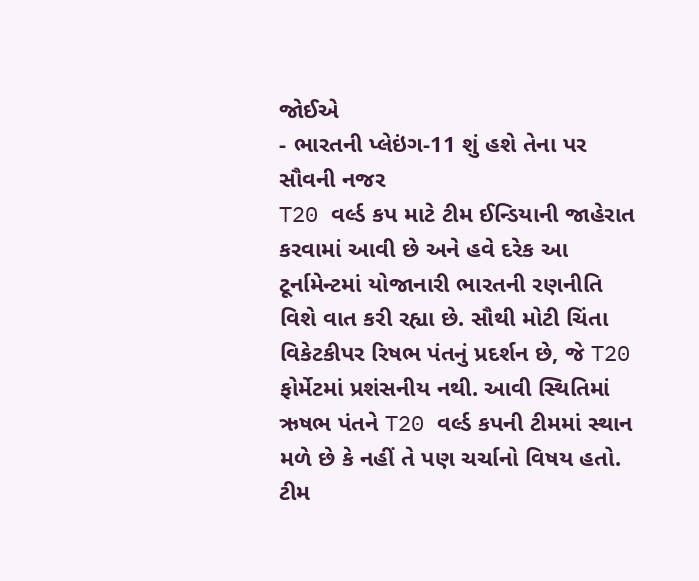જોઈએ
- ભારતની પ્લેઇંગ-11 શું હશે તેના પર સૌવની નજર
T20 વર્લ્ડ કપ માટે ટીમ ઈન્ડિયાની જાહેરાત કરવામાં આવી છે અને હવે દરેક આ ટૂર્નામેન્ટમાં યોજાનારી ભારતની રણનીતિ વિશે વાત કરી રહ્યા છે. સૌથી મોટી ચિંતા વિકેટકીપર રિષભ પંતનું પ્રદર્શન છે, જે T20 ફોર્મેટમાં પ્રશંસનીય નથી. આવી સ્થિતિમાં ઋષભ પંતને T20 વર્લ્ડ કપની ટીમમાં સ્થાન મળે છે કે નહીં તે પણ ચર્ચાનો વિષય હતો. ટીમ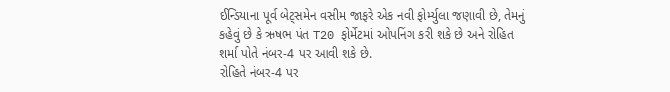ઈન્ડિયાના પૂર્વ બેટ્સમેન વસીમ જાફરે એક નવી ફોર્મ્યુલા જણાવી છે, તેમનું કહેવું છે કે ઋષભ પંત T20 ફોર્મેટમાં ઓપનિંગ કરી શકે છે અને રોહિત શર્મા પોતે નંબર-4 પર આવી શકે છે.
રોહિતે નંબર-4 પર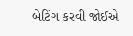બેટિંગ કરવી જોઈએ